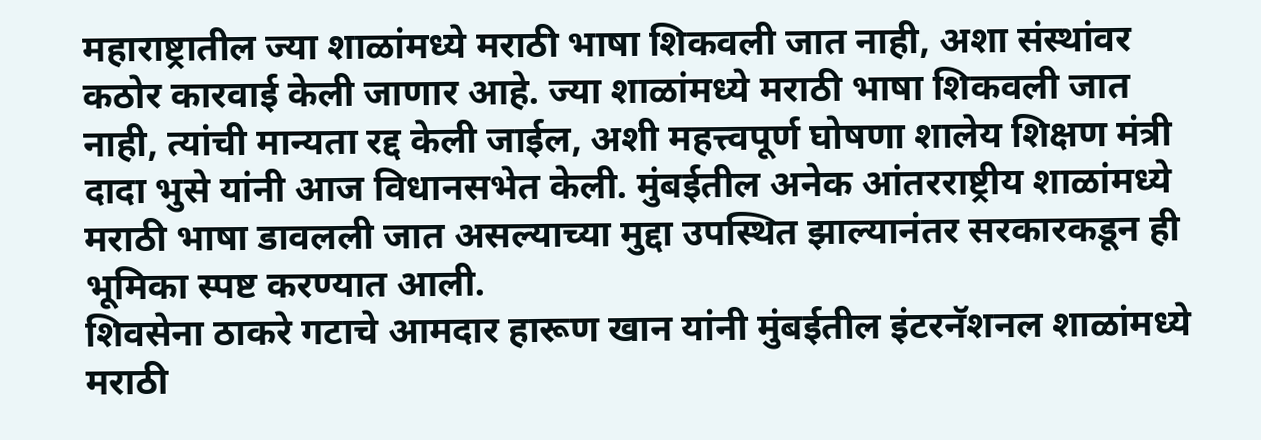महाराष्ट्रातील ज्या शाळांमध्ये मराठी भाषा शिकवली जात नाही, अशा संस्थांवर कठोर कारवाई केली जाणार आहे. ज्या शाळांमध्ये मराठी भाषा शिकवली जात नाही, त्यांची मान्यता रद्द केली जाईल, अशी महत्त्वपूर्ण घोषणा शालेय शिक्षण मंत्री दादा भुसे यांनी आज विधानसभेत केली. मुंबईतील अनेक आंतरराष्ट्रीय शाळांमध्ये मराठी भाषा डावलली जात असल्याच्या मुद्दा उपस्थित झाल्यानंतर सरकारकडून ही भूमिका स्पष्ट करण्यात आली.
शिवसेना ठाकरे गटाचे आमदार हारूण खान यांनी मुंबईतील इंटरनॅशनल शाळांमध्ये मराठी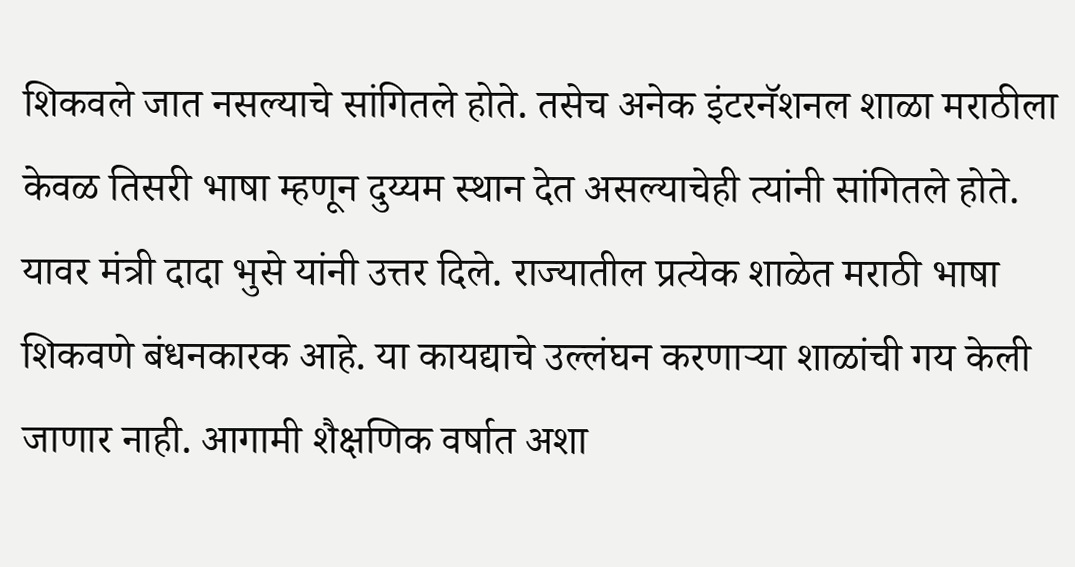शिकवले जात नसल्याचे सांगितले होते. तसेच अनेक इंटरनॅशनल शाळा मराठीला केवळ तिसरी भाषा म्हणून दुय्यम स्थान देत असल्याचेही त्यांनी सांगितले होते. यावर मंत्री दादा भुसे यांनी उत्तर दिले. राज्यातील प्रत्येक शाळेत मराठी भाषा शिकवणे बंधनकारक आहे. या कायद्याचे उल्लंघन करणाऱ्या शाळांची गय केली जाणार नाही. आगामी शैक्षणिक वर्षात अशा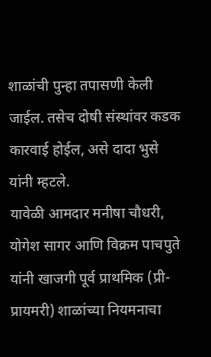शाळांची पुन्हा तपासणी केली जाईल. तसेच दोषी संस्थांवर कडक कारवाई होईल, असे दादा भुसे यांनी म्हटले.
यावेळी आमदार मनीषा चौधरी, योगेश सागर आणि विक्रम पाचपुते यांनी खाजगी पूर्व प्राथमिक (प्री-प्रायमरी) शाळांच्या नियमनाचा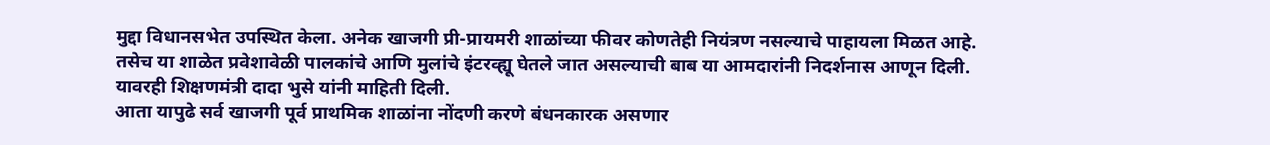मुद्दा विधानसभेत उपस्थित केला. अनेक खाजगी प्री-प्रायमरी शाळांच्या फीवर कोणतेही नियंत्रण नसल्याचे पाहायला मिळत आहे. तसेच या शाळेत प्रवेशावेळी पालकांचे आणि मुलांचे इंटरव्ह्यू घेतले जात असल्याची बाब या आमदारांनी निदर्शनास आणून दिली. यावरही शिक्षणमंत्री दादा भुसे यांनी माहिती दिली.
आता यापुढे सर्व खाजगी पूर्व प्राथमिक शाळांना नोंदणी करणे बंधनकारक असणार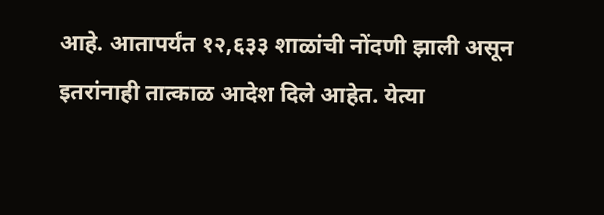आहे. आतापर्यंत १२,६३३ शाळांची नोंदणी झाली असून इतरांनाही तात्काळ आदेश दिले आहेत. येत्या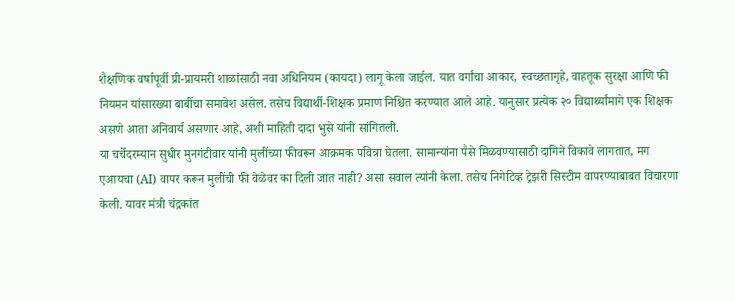शैक्षणिक वर्षापूर्वी प्री-प्रायमरी शाळांसाठी नवा अधिनियम (कायदा) लागू केला जाईल. यात वर्गांचा आकार, स्वच्छतागृहे, वाहतूक सुरक्षा आणि फी नियमन यांसारख्या बाबींचा समावेश असेल. तसेच विद्यार्थी-शिक्षक प्रमाण निश्चित करण्यात आले आहे. यानुसार प्रत्येक २० विद्यार्थ्यांमागे एक शिक्षक असणे आता अनिवार्य असणार आहे, अशी माहिती दादा भुसे यांनी सांगितली.
या चर्चेदरम्यान सुधीर मुनगंटीवार यांनी मुलींच्या फीवरून आक्रमक पवित्रा घेतला. सामान्यांना पैसे मिळवण्यासाठी दागिने विकावे लागतात, मग एआयचा (AI) वापर करून मुलींची फी वेळेवर का दिली जात नाही? असा सवाल त्यांनी केला. तसेच निगेटिव्ह ट्रेझरी सिस्टीम वापरण्याबाबत विचारणा केली. यावर मंत्री चंद्रकांत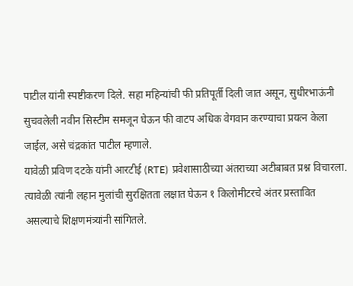पाटील यांनी स्पष्टीकरण दिले. सहा महिन्यांची फी प्रतिपूर्ती दिली जात असून, सुधीरभाऊंनी सुचवलेली नवीन सिस्टीम समजून घेऊन फी वाटप अधिक वेगवान करण्याचा प्रयत्न केला जाईल, असे चंद्रकांत पाटील म्हणाले.
यावेळी प्रविण दटके यांनी आरटीई (RTE) प्रवेशासाठीच्या अंतराच्या अटीबाबत प्रश्न विचारला. त्यावेळी त्यांनी लहान मुलांची सुरक्षितता लक्षात घेऊन १ किलोमीटरचे अंतर प्रस्तावित असल्याचे शिक्षणमंत्र्यांनी सांगितले.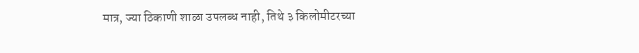मात्र, ज्या ठिकाणी शाळा उपलब्ध नाही, तिथे ३ किलोमीटरच्या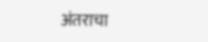अंतराचा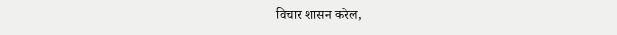विचार शासन करेल,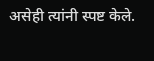असेही त्यांनी स्पष्ट केले.